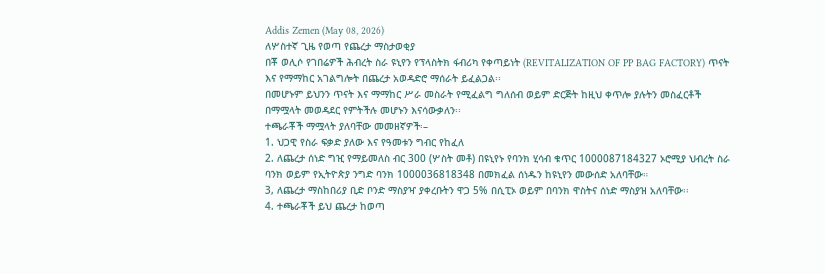Addis Zemen (May 08, 2026)
ለሦስተኛ ጊዜ የወጣ የጨረታ ማስታወቂያ
በቾ ወሊሶ የገበሬዎች ሕብረት ስራ ዩኒየን የፕላስትክ ፋብሪካ የቀጣይነት (REVITALIZATION OF PP BAG FACTORY) ጥናት እና የማማከር አገልግሎት በጨረታ አወዳድሮ ማሰራት ይፈልጋል፡፡
በመሆኑም ይህንን ጥናት እና ማማከር ሥራ መስራት የሚፈልግ ግለሰብ ወይም ድርጅት ከዚህ ቀጥሎ ያሉትን መስፈርቶች በማሟላት መወዳደር የምትችሉ መሆኑን እናሳውቃለን፡፡
ተጫራቾች ማሟላት ያለባቸው መመዘኛዎች፡–
1. ህጋዊ የስራ ፍቃድ ያለው እና የዓመቱን ግብር የከፈለ
2. ለጨረታ ሰነድ ግዢ የማይመለስ ብር 300 (ሦስት መቶ) በዩኒየኑ የባንክ ሂሳብ ቁጥር 1000087184327 ኦሮሚያ ህብረት ስራ ባንክ ወይም የኢትዮጵያ ንግድ ባንክ 1000036818348 በመክፈል ሰነዱን ከዩኒየን መውሰድ አለባቸው።
3, ለጨረታ ማስከበሪያ ቢድ ቦንድ ማስያዣ ያቀረቡትን ዋጋ 5% በሲፒኦ ወይም በባንክ ዋስትና ሰነድ ማስያዝ አለባቸው፡፡
4. ተጫራቾች ይህ ጨረታ ከወጣ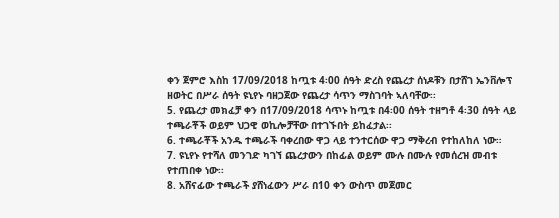ቀን ጀምሮ እስከ 17/09/2018 ከጧቱ 4፡00 ሰዓት ድረስ የጨረታ ሰነዶቹን በታሸገ ኤንቨሎፕ ዘወትር በሥራ ሰዓት ዩኒየኑ ባዘጋጀው የጨረታ ሳጥን ማስገባት ኣለባቸው፡፡
5. የጨረታ መክፈቻ ቀን በ17/09/2018 ሳጥኑ ከጧቱ በ4፡00 ሰዓት ተዘግቶ 4፡30 ሰዓት ላይ ተጫራቾች ወይም ህጋዊ ወኪሎቻቸው በተገኙበት ይከፈታል፡፡
6. ተጫራቾች አንዱ ተጫራች ባቀረበው ዋጋ ላይ ተንተርሰው ዋጋ ማቅረብ የተከለከለ ነው።
7. ዩኒየኑ የተሻለ መንገድ ካገኘ ጨረታውን በከፊል ወይም ሙሉ በሙሉ የመሰረዝ መብቱ የተጠበቀ ነው፡፡
8. አሸናፊው ተጫራች ያሸነፈውን ሥራ በ10 ቀን ውስጥ መጀመር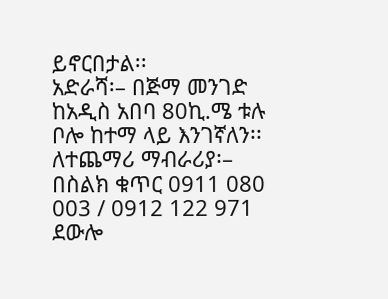ይኖርበታል፡፡
አድራሻ፡– በጅማ መንገድ ከአዲስ አበባ 80ኪ.ሜ ቱሉ ቦሎ ከተማ ላይ እንገኛለን፡፡
ለተጨማሪ ማብራሪያ፡– በስልክ ቁጥር 0911 080 003 / 0912 122 971 ደውሎ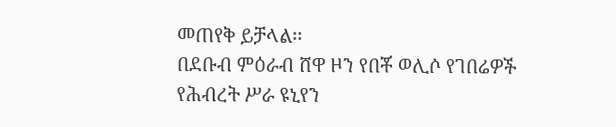መጠየቅ ይቻላል፡፡
በደቡብ ምዕራብ ሸዋ ዞን የበቾ ወሊሶ የገበሬዎች የሕብረት ሥራ ዩኒየን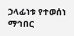ኃላፊነቱ የተወሰነ ማኅበር